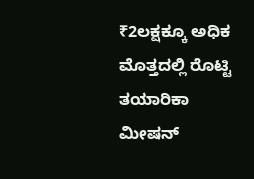₹2ಲಕ್ಷಕ್ಕೂ ಅಧಿಕ ಮೊತ್ತದಲ್ಲಿ ರೊಟ್ಟಿ ತಯಾರಿಕಾ ಮೀಷನ್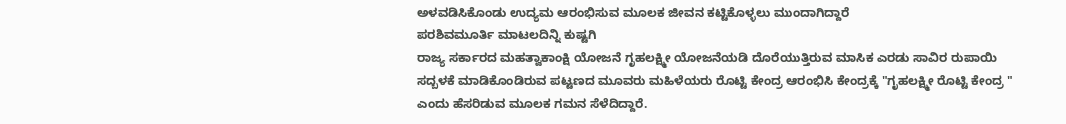ಅಳವಡಿಸಿಕೊಂಡು ಉದ್ಯಮ ಆರಂಭಿಸುವ ಮೂಲಕ ಜೀವನ ಕಟ್ಟಿಕೊಳ್ಳಲು ಮುಂದಾಗಿದ್ದಾರೆ
ಪರಶಿವಮೂರ್ತಿ ಮಾಟಲದಿನ್ನಿ ಕುಷ್ಟಗಿ
ರಾಜ್ಯ ಸರ್ಕಾರದ ಮಹತ್ವಾಕಾಂಕ್ಷಿ ಯೋಜನೆ ಗೃಹಲಕ್ಷ್ಮೀ ಯೋಜನೆಯಡಿ ದೊರೆಯುತ್ತಿರುವ ಮಾಸಿಕ ಎರಡು ಸಾವಿರ ರುಪಾಯಿ ಸದ್ಬಳಕೆ ಮಾಡಿಕೊಂಡಿರುವ ಪಟ್ಟಣದ ಮೂವರು ಮಹಿಳೆಯರು ರೊಟ್ಟಿ ಕೇಂದ್ರ ಆರಂಭಿಸಿ ಕೇಂದ್ರಕ್ಕೆ "ಗೃಹಲಕ್ಷ್ಮೀ ರೊಟ್ಟಿ ಕೇಂದ್ರ " ಎಂದು ಹೆಸರಿಡುವ ಮೂಲಕ ಗಮನ ಸೆಳೆದಿದ್ದಾರೆ.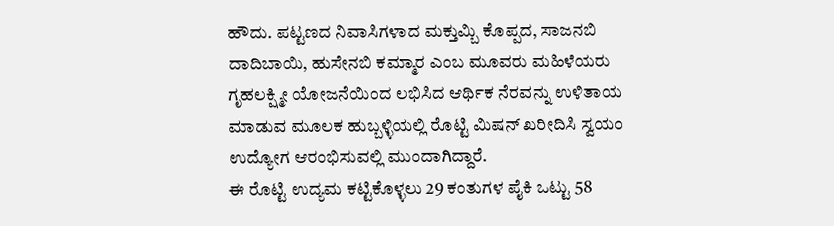ಹೌದು. ಪಟ್ಟಣದ ನಿವಾಸಿಗಳಾದ ಮಕ್ತುಮ್ಬಿ ಕೊಪ್ಪದ, ಸಾಜನಬಿ ದಾದಿಬಾಯಿ, ಹುಸೇನಬಿ ಕಮ್ಮಾರ ಎಂಬ ಮೂವರು ಮಹಿಳೆಯರು ಗೃಹಲಕ್ಷ್ಮೀ ಯೋಜನೆಯಿಂದ ಲಭಿಸಿದ ಆರ್ಥಿಕ ನೆರವನ್ನು ಉಳಿತಾಯ ಮಾಡುವ ಮೂಲಕ ಹುಬ್ಬಳ್ಳಿಯಲ್ಲಿ ರೊಟ್ಟಿ ಮಿಷನ್ ಖರೀದಿಸಿ ಸ್ವಯಂ ಉದ್ಯೋಗ ಆರಂಭಿಸುವಲ್ಲಿ ಮುಂದಾಗಿದ್ದಾರೆ.
ಈ ರೊಟ್ಟಿ ಉದ್ಯಮ ಕಟ್ಟಿಕೊಳ್ಳಲು 29 ಕಂತುಗಳ ಪೈಕಿ ಒಟ್ಟು 58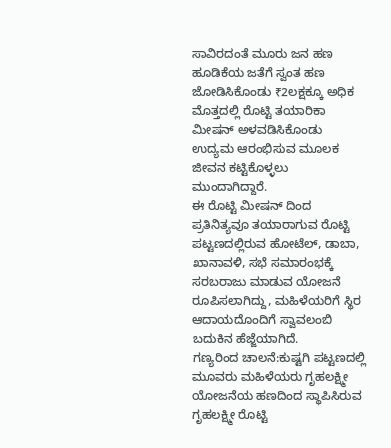ಸಾವಿರದಂತೆ ಮೂರು ಜನ ಹಣ ಹೂಡಿಕೆಯ ಜತೆಗೆ ಸ್ವಂತ ಹಣ ಜೋಡಿಸಿಕೊಂಡು ₹2ಲಕ್ಷಕ್ಕೂ ಅಧಿಕ ಮೊತ್ತದಲ್ಲಿ ರೊಟ್ಟಿ ತಯಾರಿಕಾ ಮೀಷನ್ ಅಳವಡಿಸಿಕೊಂಡು ಉದ್ಯಮ ಆರಂಭಿಸುವ ಮೂಲಕ ಜೀವನ ಕಟ್ಟಿಕೊಳ್ಳಲು ಮುಂದಾಗಿದ್ದಾರೆ.
ಈ ರೊಟ್ಟಿ ಮೀಷನ್ ದಿಂದ ಪ್ರತಿನಿತ್ಯವೂ ತಯಾರಾಗುವ ರೊಟ್ಟಿ ಪಟ್ಟಣದಲ್ಲಿರುವ ಹೋಟೆಲ್, ಡಾಬಾ, ಖಾನಾವಳಿ, ಸಭೆ ಸಮಾರಂಭಕ್ಕೆ ಸರಬರಾಜು ಮಾಡುವ ಯೋಜನೆ ರೂಪಿಸಲಾಗಿದ್ದು, ಮಹಿಳೆಯರಿಗೆ ಸ್ಥಿರ ಆದಾಯದೊಂದಿಗೆ ಸ್ವಾವಲಂಬಿ ಬದುಕಿನ ಹೆಜ್ಜೆಯಾಗಿದೆ.
ಗಣ್ಯರಿಂದ ಚಾಲನೆ:ಕುಷ್ಟಗಿ ಪಟ್ಟಣದಲ್ಲಿ ಮೂವರು ಮಹಿಳೆಯರು ಗೃಹಲಕ್ಷ್ಮೀ ಯೋಜನೆಯ ಹಣದಿಂದ ಸ್ಥಾಪಿಸಿರುವ ಗೃಹಲಕ್ಷ್ಮೀ ರೊಟ್ಟಿ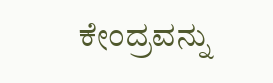ಕೇಂದ್ರವನ್ನು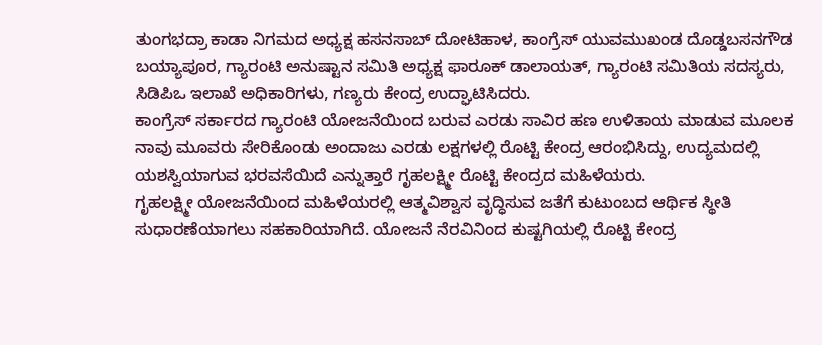ತುಂಗಭದ್ರಾ ಕಾಡಾ ನಿಗಮದ ಅಧ್ಯಕ್ಷ ಹಸನಸಾಬ್ ದೋಟಿಹಾಳ, ಕಾಂಗ್ರೆಸ್ ಯುವಮುಖಂಡ ದೊಡ್ಡಬಸನಗೌಡ ಬಯ್ಯಾಪೂರ, ಗ್ಯಾರಂಟಿ ಅನುಷ್ಟಾನ ಸಮಿತಿ ಅಧ್ಯಕ್ಷ ಫಾರೂಕ್ ಡಾಲಾಯತ್, ಗ್ಯಾರಂಟಿ ಸಮಿತಿಯ ಸದಸ್ಯರು, ಸಿಡಿಪಿಒ ಇಲಾಖೆ ಅಧಿಕಾರಿಗಳು, ಗಣ್ಯರು ಕೇಂದ್ರ ಉದ್ಘಾಟಿಸಿದರು.
ಕಾಂಗ್ರೆಸ್ ಸರ್ಕಾರದ ಗ್ಯಾರಂಟಿ ಯೋಜನೆಯಿಂದ ಬರುವ ಎರಡು ಸಾವಿರ ಹಣ ಉಳಿತಾಯ ಮಾಡುವ ಮೂಲಕ ನಾವು ಮೂವರು ಸೇರಿಕೊಂಡು ಅಂದಾಜು ಎರಡು ಲಕ್ಷಗಳಲ್ಲಿ ರೊಟ್ಟಿ ಕೇಂದ್ರ ಆರಂಭಿಸಿದ್ದು, ಉದ್ಯಮದಲ್ಲಿ ಯಶಸ್ವಿಯಾಗುವ ಭರವಸೆಯಿದೆ ಎನ್ನುತ್ತಾರೆ ಗೃಹಲಕ್ಷ್ಮೀ ರೊಟ್ಟಿ ಕೇಂದ್ರದ ಮಹಿಳೆಯರು.
ಗೃಹಲಕ್ಷ್ಮೀ ಯೋಜನೆಯಿಂದ ಮಹಿಳೆಯರಲ್ಲಿ ಆತ್ಮವಿಶ್ವಾಸ ವೃದ್ಧಿಸುವ ಜತೆಗೆ ಕುಟುಂಬದ ಆರ್ಥಿಕ ಸ್ಥೀತಿ ಸುಧಾರಣೆಯಾಗಲು ಸಹಕಾರಿಯಾಗಿದೆ. ಯೋಜನೆ ನೆರವಿನಿಂದ ಕುಷ್ಟಗಿಯಲ್ಲಿ ರೊಟ್ಟಿ ಕೇಂದ್ರ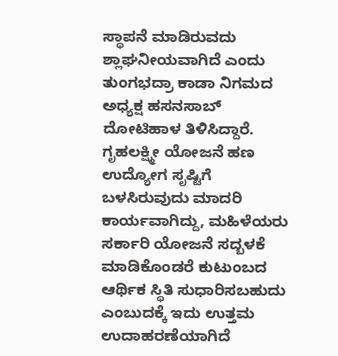ಸ್ಥಾಪನೆ ಮಾಡಿರುವದು ಶ್ಲಾಘನೀಯವಾಗಿದೆ ಎಂದು ತುಂಗಭದ್ರಾ ಕಾಡಾ ನಿಗಮದ ಅಧ್ಯಕ್ಷ ಹಸನಸಾಬ್ ದೋಟಿಹಾಳ ತಿಳಿಸಿದ್ದಾರೆ.
ಗೃಹಲಕ್ಷ್ಮೀ ಯೋಜನೆ ಹಣ ಉದ್ಯೋಗ ಸೃಷ್ಟಿಗೆ ಬಳಸಿರುವುದು ಮಾದರಿ ಕಾರ್ಯವಾಗಿದ್ದು, ಮಹಿಳೆಯರು ಸರ್ಕಾರಿ ಯೋಜನೆ ಸದ್ಬಳಕೆ ಮಾಡಿಕೊಂಡರೆ ಕುಟುಂಬದ ಆರ್ಥಿಕ ಸ್ಥಿತಿ ಸುಧಾರಿಸಬಹುದು ಎಂಬುದಕ್ಕೆ ಇದು ಉತ್ತಮ ಉದಾಹರಣೆಯಾಗಿದೆ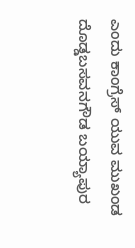ಎಂದು ಕಾಂಗ್ರೆಸ್ ಯುವ ಮುಖಂಡ ದೊಡ್ಡಬಸವನಗೌಡ ಬಯ್ಯಾಪುರ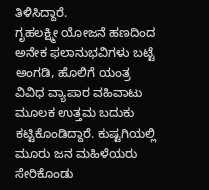ತಿಳಿಸಿದ್ದಾರೆ.
ಗೃಹಲಕ್ಷ್ಮೀ ಯೋಜನೆ ಹಣದಿಂದ ಅನೇಕ ಫಲಾನುಭವಿಗಳು ಬಟ್ಟೆ ಅಂಗಡಿ, ಹೊಲಿಗೆ ಯಂತ್ರ ವಿವಿಧ ವ್ಯಾಪಾರ ವಹಿವಾಟು ಮೂಲಕ ಉತ್ತಮ ಬದುಕು ಕಟ್ಟಿಕೊಂಡಿದ್ದಾರೆ. ಕುಷ್ಟಗಿಯಲ್ಲಿ ಮೂರು ಜನ ಮಹಿಳೆಯರು ಸೇರಿಕೊಂಡು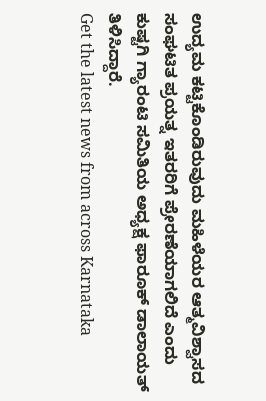ಉದ್ಯಮ ಕಟ್ಟಿಕೊಂಡಿರುವುದು ಮಹಿಳೆಯರ ಆತ್ಮವಿಶ್ವಾಸದ ಸಂಘಟಿತ ಪ್ರಯತ್ನ ಇತರರಿಗೆ ಪ್ರೇರಣೆಯಾಗಲಿದೆ ಎಂದು ಕುಷ್ಟಗಿ ಗ್ಯಾರಂಟಿ ಸಮಿತಿಯ ಅಧ್ಯಕ್ಷ ಫಾರೂಕ್ ಡಾಲಾಯತ್ ತಿಳಿಸಿದ್ದಾರೆ.
Get the latest news from across Karnataka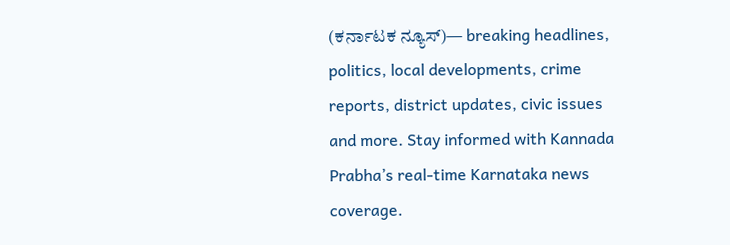(ಕರ್ನಾಟಕ ನ್ಯೂಸ್)— breaking headlines, politics, local developments, crime reports, district updates, civic issues and more. Stay informed with Kannada Prabha’s real‑time Karnataka news coverage.